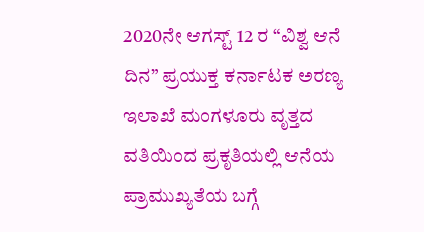2020ನೇ ಆಗಸ್ಟ್ 12 ರ “ವಿಶ್ವ ಆನೆ ದಿನ” ಪ್ರಯುಕ್ತ ಕರ್ನಾಟಕ ಅರಣ್ಯ ಇಲಾಖೆ ಮಂಗಳೂರು ವೃತ್ತದ ವತಿಯಿಂದ ಪ್ರಕೃತಿಯಲ್ಲಿ ಆನೆಯ ಪ್ರಾಮುಖ್ಯತೆಯ ಬಗ್ಗೆ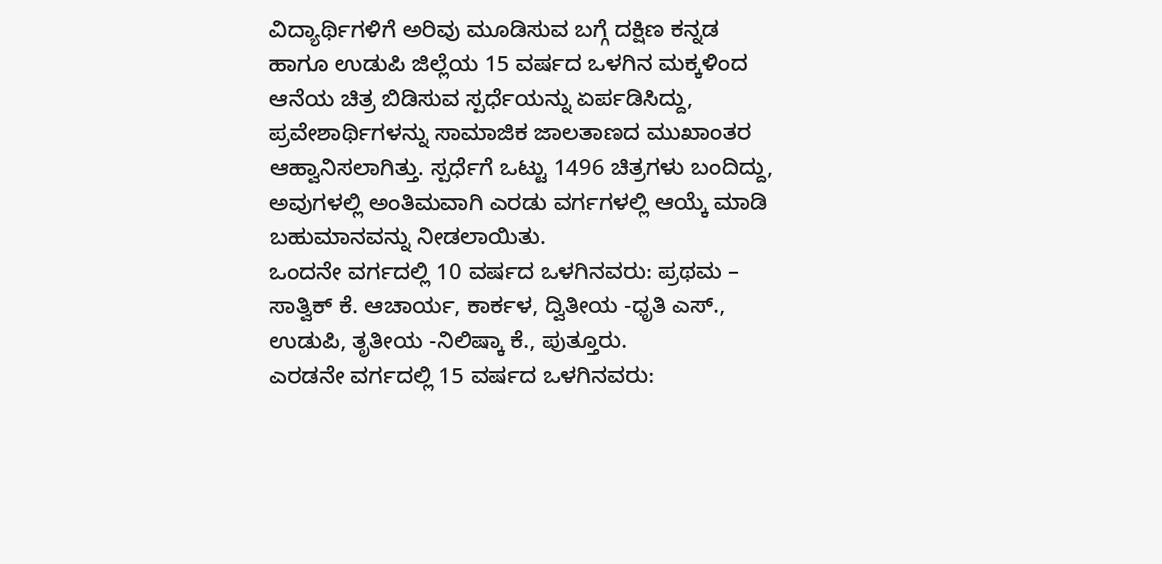ವಿದ್ಯಾರ್ಥಿಗಳಿಗೆ ಅರಿವು ಮೂಡಿಸುವ ಬಗ್ಗೆ ದಕ್ಷಿಣ ಕನ್ನಡ ಹಾಗೂ ಉಡುಪಿ ಜಿಲ್ಲೆಯ 15 ವರ್ಷದ ಒಳಗಿನ ಮಕ್ಕಳಿಂದ ಆನೆಯ ಚಿತ್ರ ಬಿಡಿಸುವ ಸ್ಪರ್ಧೆಯನ್ನು ಏರ್ಪಡಿಸಿದ್ದು, ಪ್ರವೇಶಾರ್ಥಿಗಳನ್ನು ಸಾಮಾಜಿಕ ಜಾಲತಾಣದ ಮುಖಾಂತರ ಆಹ್ವಾನಿಸಲಾಗಿತ್ತು. ಸ್ಪರ್ಧೆಗೆ ಒಟ್ಟು 1496 ಚಿತ್ರಗಳು ಬಂದಿದ್ದು, ಅವುಗಳಲ್ಲಿ ಅಂತಿಮವಾಗಿ ಎರಡು ವರ್ಗಗಳಲ್ಲಿ ಆಯ್ಕೆ ಮಾಡಿ ಬಹುಮಾನವನ್ನು ನೀಡಲಾಯಿತು.
ಒಂದನೇ ವರ್ಗದಲ್ಲಿ 10 ವರ್ಷದ ಒಳಗಿನವರು: ಪ್ರಥಮ – ಸಾತ್ವಿಕ್ ಕೆ. ಆಚಾರ್ಯ, ಕಾರ್ಕಳ, ದ್ವಿತೀಯ -ಧೃತಿ ಎಸ್., ಉಡುಪಿ, ತೃತೀಯ -ನಿಲಿಷ್ಕಾ ಕೆ., ಪುತ್ತೂರು.
ಎರಡನೇ ವರ್ಗದಲ್ಲಿ 15 ವರ್ಷದ ಒಳಗಿನವರು: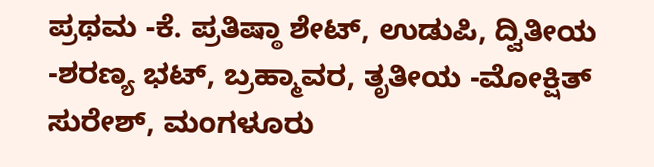ಪ್ರಥಮ -ಕೆ. ಪ್ರತಿಷ್ಠಾ ಶೇಟ್, ಉಡುಪಿ, ದ್ವಿತೀಯ -ಶರಣ್ಯ ಭಟ್, ಬ್ರಹ್ಮಾವರ, ತೃತೀಯ -ಮೋಕ್ಷಿತ್ ಸುರೇಶ್, ಮಂಗಳೂರು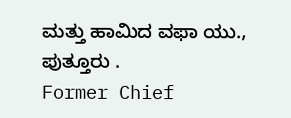ಮತ್ತು ಹಾಮಿದ ವಫಾ ಯು., ಪುತ್ತೂರು .
Former Chief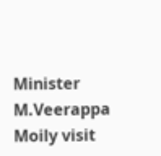Minister M.Veerappa Moily visit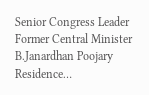Senior Congress Leader Former Central Minister B.Janardhan Poojary Residence…